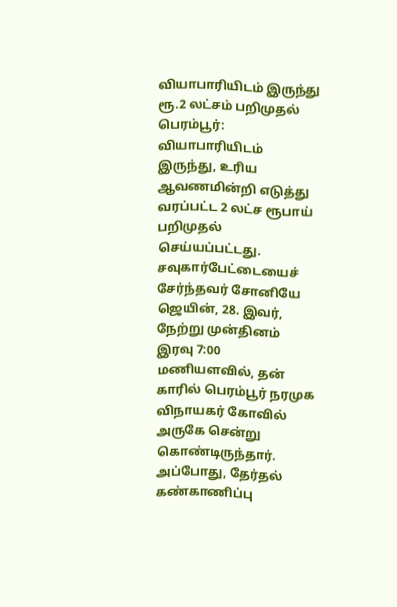வியாபாரியிடம் இருந்து ரூ.2 லட்சம் பறிமுதல்
பெரம்பூர்: வியாபாரியிடம் இருந்து, உரிய ஆவணமின்றி எடுத்து வரப்பட்ட 2 லட்ச ரூபாய் பறிமுதல் செய்யப்பட்டது.
சவுகார்பேட்டையைச் சேர்ந்தவர் சோனியே ஜெயின், 28. இவர், நேற்று முன்தினம் இரவு 7:00 மணியளவில், தன் காரில் பெரம்பூர் நரமுக விநாயகர் கோவில் அருகே சென்று கொண்டிருந்தார். அப்போது, தேர்தல் கண்காணிப்பு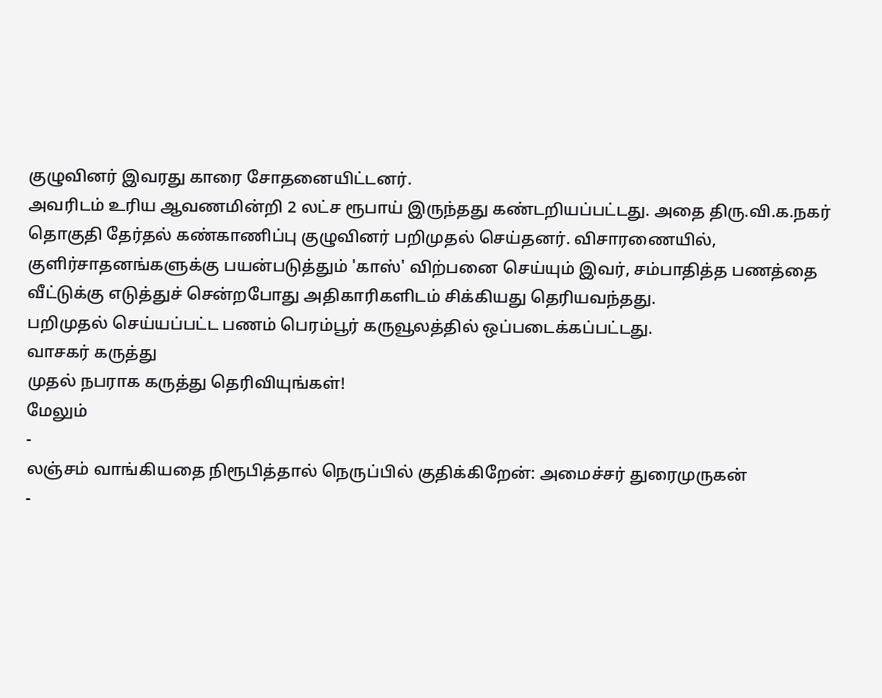குழுவினர் இவரது காரை சோதனையிட்டனர்.
அவரிடம் உரிய ஆவணமின்றி 2 லட்ச ரூபாய் இருந்தது கண்டறியப்பட்டது. அதை திரு.வி.க.நகர் தொகுதி தேர்தல் கண்காணிப்பு குழுவினர் பறிமுதல் செய்தனர். விசாரணையில், குளிர்சாதனங்களுக்கு பயன்படுத்தும் 'காஸ்' விற்பனை செய்யும் இவர், சம்பாதித்த பணத்தை வீட்டுக்கு எடுத்துச் சென்றபோது அதிகாரிகளிடம் சிக்கியது தெரியவந்தது.
பறிமுதல் செய்யப்பட்ட பணம் பெரம்பூர் கருவூலத்தில் ஒப்படைக்கப்பட்டது.
வாசகர் கருத்து
முதல் நபராக கருத்து தெரிவியுங்கள்!
மேலும்
-
லஞ்சம் வாங்கியதை நிரூபித்தால் நெருப்பில் குதிக்கிறேன்: அமைச்சர் துரைமுருகன்
-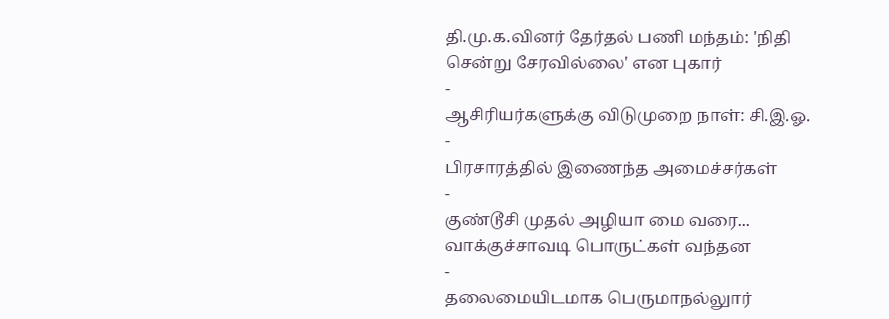தி.மு.க.வினர் தேர்தல் பணி மந்தம்: 'நிதி சென்று சேரவில்லை' என புகார்
-
ஆசிரியர்களுக்கு விடுமுறை நாள்: சி.இ.ஓ.
-
பிரசாரத்தில் இணைந்த அமைச்சர்கள்
-
குண்டூசி முதல் அழியா மை வரை... வாக்குச்சாவடி பொருட்கள் வந்தன
-
தலைமையிடமாக பெருமாநல்லுார்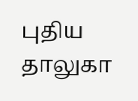புதிய தாலுகா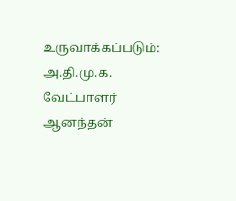உருவாக்கப்படும்: அ.தி.மு.க. வேட்பாளர் ஆனந்தன்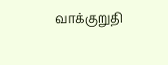வாக்குறுதி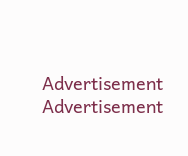Advertisement
Advertisement